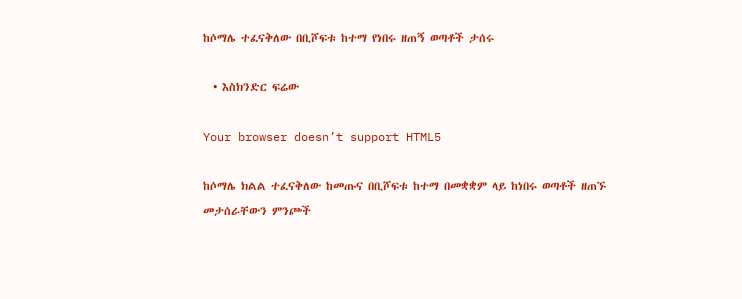ከሶማሌ ተፈናቅለው በቢሾፍቱ ከተማ የነበሩ ዘጠኝ ወጣቶች ታሰሩ

  • እስክንድር ፍሬው

Your browser doesn’t support HTML5

ከሶማሌ ክልል ተፈናቅለው ከመጡና በቢሾፍቱ ከተማ በመቋቋም ላይ ከነበሩ ወጣቶች ዘጠኙ መታሰራቸውን ምንጮች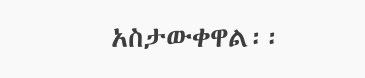አስታውቀዋል፡፡